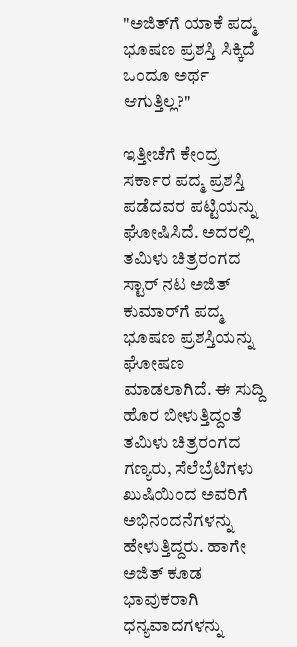"ಅಜಿತ್‌ಗೆ ಯಾಕೆ ಪದ್ಮ ಭೂಷಣ ಪ್ರಶಸ್ತಿ ಸಿಕ್ಕಿದೆ ಒಂದೂ ಅರ್ಥ ಆಗುತ್ತಿಲ್ಲ?"

ಇತ್ತೀಚೆಗೆ ಕೇಂದ್ರ ಸರ್ಕಾರ ಪದ್ಮ ಪ್ರಶಸ್ತಿ ಪಡೆದವರ ಪಟ್ಟಿಯನ್ನು ಘೋಷಿಸಿದೆ. ಅದರಲ್ಲಿ ತಮಿಳು ಚಿತ್ರರಂಗದ ಸ್ಟಾರ್ ನಟ ಅಜಿತ್ ಕುಮಾರ್‌ಗೆ ಪದ್ಮ ಭೂಷಣ ಪ್ರಶಸ್ತಿಯನ್ನು ಘೋಷಣ ಮಾಡಲಾಗಿದೆ. ಈ ಸುದ್ದಿ ಹೊರ ಬೀಳುತ್ತಿದ್ದಂತೆ ತಮಿಳು ಚಿತ್ರರಂಗದ ಗಣ್ಯರು, ಸೆಲೆಬ್ರೆಟಿಗಳು ಖುಷಿಯಿಂದ ಅವರಿಗೆ ಅಭಿನಂದನೆಗಳನ್ನು ಹೇಳುತ್ತಿದ್ದರು. ಹಾಗೇ ಅಜಿತ್ ಕೂಡ ಭಾವುಕರಾಗಿ ಧನ್ಯವಾದಗಳನ್ನು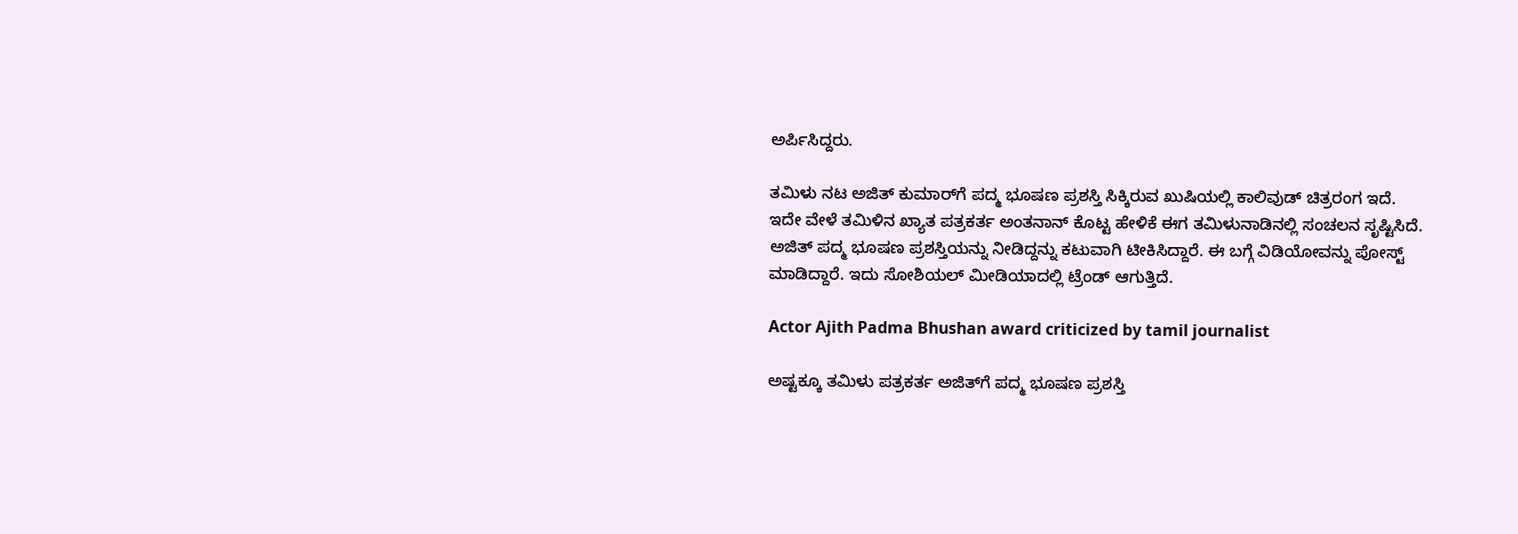ಅರ್ಪಿಸಿದ್ದರು.

ತಮಿಳು ನಟ ಅಜಿತ್ ಕುಮಾರ್‌ಗೆ ಪದ್ಮ ಭೂಷಣ ಪ್ರಶಸ್ತಿ ಸಿಕ್ಕಿರುವ ಖುಷಿಯಲ್ಲಿ ಕಾಲಿವುಡ್ ಚಿತ್ರರಂಗ ಇದೆ. ಇದೇ ವೇಳೆ ತಮಿಳಿನ ಖ್ಯಾತ ಪತ್ರಕರ್ತ ಅಂತನಾನ್ ಕೊಟ್ಟ ಹೇಳಿಕೆ ಈಗ ತಮಿಳುನಾಡಿನಲ್ಲಿ ಸಂಚಲನ ಸೃಷ್ಟಿಸಿದೆ. ಅಜಿತ್ ಪದ್ಮ ಭೂಷಣ ಪ್ರಶಸ್ತಿಯನ್ನು ನೀಡಿದ್ದನ್ನು ಕಟುವಾಗಿ ಟೀಕಿಸಿದ್ದಾರೆ. ಈ ಬಗ್ಗೆ ವಿಡಿಯೋವನ್ನು ಪೋಸ್ಟ್ ಮಾಡಿದ್ದಾರೆ. ಇದು ಸೋಶಿಯಲ್ ಮೀಡಿಯಾದಲ್ಲಿ ಟ್ರೆಂಡ್ ಆಗುತ್ತಿದೆ.

Actor Ajith Padma Bhushan award criticized by tamil journalist

ಅಷ್ಟಕ್ಕೂ ತಮಿಳು ಪತ್ರಕರ್ತ ಅಜಿತ್‌ಗೆ ಪದ್ಮ ಭೂಷಣ ಪ್ರಶಸ್ತಿ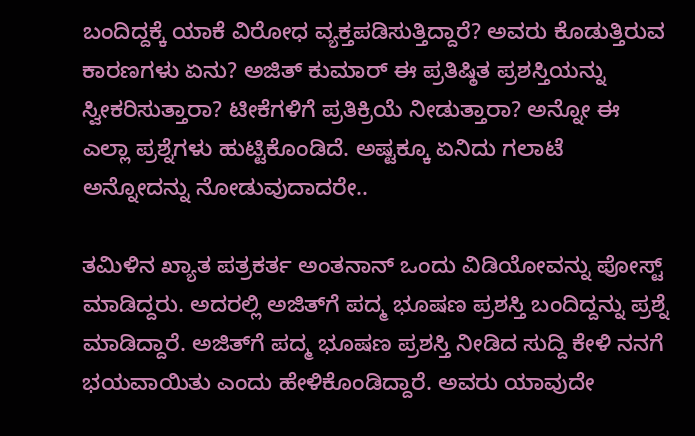ಬಂದಿದ್ದಕ್ಕೆ ಯಾಕೆ ವಿರೋಧ ವ್ಯಕ್ತಪಡಿಸುತ್ತಿದ್ದಾರೆ? ಅವರು ಕೊಡುತ್ತಿರುವ ಕಾರಣಗಳು ಏನು? ಅಜಿತ್ ಕುಮಾರ್ ಈ ಪ್ರತಿಷ್ಠಿತ ಪ್ರಶಸ್ತಿಯನ್ನು ಸ್ವೀಕರಿಸುತ್ತಾರಾ? ಟೀಕೆಗಳಿಗೆ ಪ್ರತಿಕ್ರಿಯೆ ನೀಡುತ್ತಾರಾ? ಅನ್ನೋ ಈ ಎಲ್ಲಾ ಪ್ರಶ್ನೆಗಳು ಹುಟ್ಟಿಕೊಂಡಿದೆ. ಅಷ್ಟಕ್ಕೂ ಏನಿದು ಗಲಾಟೆ ಅನ್ನೋದನ್ನು ನೋಡುವುದಾದರೇ..

ತಮಿಳಿನ ಖ್ಯಾತ ಪತ್ರಕರ್ತ ಅಂತನಾನ್ ಒಂದು ವಿಡಿಯೋವನ್ನು ಪೋಸ್ಟ್ ಮಾಡಿದ್ದರು. ಅದರಲ್ಲಿ ಅಜಿತ್‌ಗೆ ಪದ್ಮ ಭೂಷಣ ಪ್ರಶಸ್ತಿ ಬಂದಿದ್ದನ್ನು ಪ್ರಶ್ನೆ ಮಾಡಿದ್ದಾರೆ. ಅಜಿತ್‌ಗೆ ಪದ್ಮ ಭೂಷಣ ಪ್ರಶಸ್ತಿ ನೀಡಿದ ಸುದ್ದಿ ಕೇಳಿ ನನಗೆ ಭಯವಾಯಿತು ಎಂದು ಹೇಳಿಕೊಂಡಿದ್ದಾರೆ. ಅವರು ಯಾವುದೇ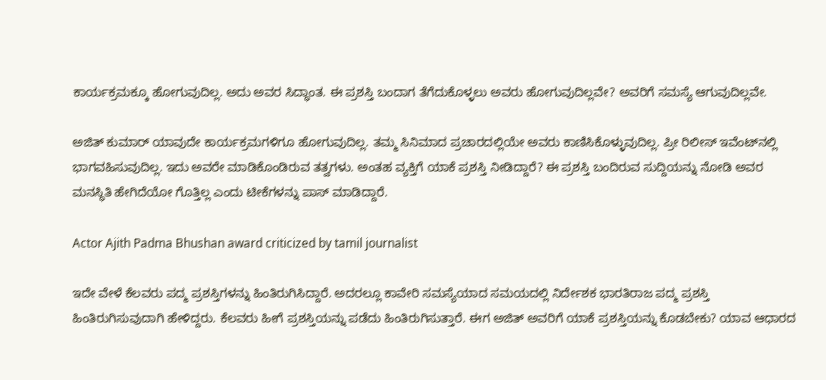ಕಾರ್ಯಕ್ರಮಕ್ಕೂ ಹೋಗುವುದಿಲ್ಲ. ಅದು ಅವರ ಸಿದ್ಧಾಂತ. ಈ ಪ್ರಶಸ್ತಿ ಬಂದಾಗ ತೆಗೆದುಕೊಳ್ಳಲು ಅವರು ಹೋಗುವುದಿಲ್ಲವೇ? ಅವರಿಗೆ ಸಮಸ್ಯೆ ಆಗುವುದಿಲ್ಲವೇ.

ಅಜಿತ್ ಕುಮಾರ್ ಯಾವುದೇ ಕಾರ್ಯಕ್ರಮಗಳಿಗೂ ಹೋಗುವುದಿಲ್ಲ. ತಮ್ಮ ಸಿನಿಮಾದ ಪ್ರಚಾರದಲ್ಲಿಯೇ ಅವರು ಕಾಣಿಸಿಕೊಳ್ಳುವುದಿಲ್ಲ. ಪ್ರೀ ರಿಲೀಸ್ ಇವೆಂಟ್‌ನಲ್ಲಿ ಭಾಗವಹಿಸುವುದಿಲ್ಲ. ಇದು ಅವರೇ ಮಾಡಿಕೊಂಡಿರುವ ತತ್ವಗಳು. ಅಂತಹ ವ್ಯಕ್ತಿಗೆ ಯಾಕೆ ಪ್ರಶಸ್ತಿ ನೀಡಿದ್ದಾರೆ? ಈ ಪ್ರಶಸ್ತಿ ಬಂದಿರುವ ಸುದ್ದಿಯನ್ನು ನೋಡಿ ಅವರ ಮನಸ್ಥಿತಿ ಹೇಗಿದೆಯೋ ಗೊತ್ತಿಲ್ಲ ಎಂದು ಟೀಕೆಗಳನ್ನು ಪಾಸ್ ಮಾಡಿದ್ದಾರೆ.

Actor Ajith Padma Bhushan award criticized by tamil journalist

ಇದೇ ವೇಳೆ ಕೆಲವರು ಪದ್ಮ ಪ್ರಶಸ್ತಿಗಳನ್ನು ಹಿಂತಿರುಗಿಸಿದ್ದಾರೆ. ಅದರಲ್ಲೂ ಕಾವೇರಿ ಸಮಸ್ಯೆಯಾದ ಸಮಯದಲ್ಲಿ ನಿರ್ದೇಶಕ ಭಾರತಿರಾಜ ಪದ್ಮ ಪ್ರಶಸ್ತಿ ಹಿಂತಿರುಗಿಸುವುದಾಗಿ ಹೇಳಿದ್ದರು. ಕೆಲವರು ಹೀಗೆ ಪ್ರಶಸ್ತಿಯನ್ನು ಪಡೆದು ಹಿಂತಿರುಗಿಸುತ್ತಾರೆ. ಈಗ ಅಜಿತ್ ಅವರಿಗೆ ಯಾಕೆ ಪ್ರಶಸ್ತಿಯನ್ನು ಕೊಡಬೇಕು? ಯಾವ ಆಧಾರದ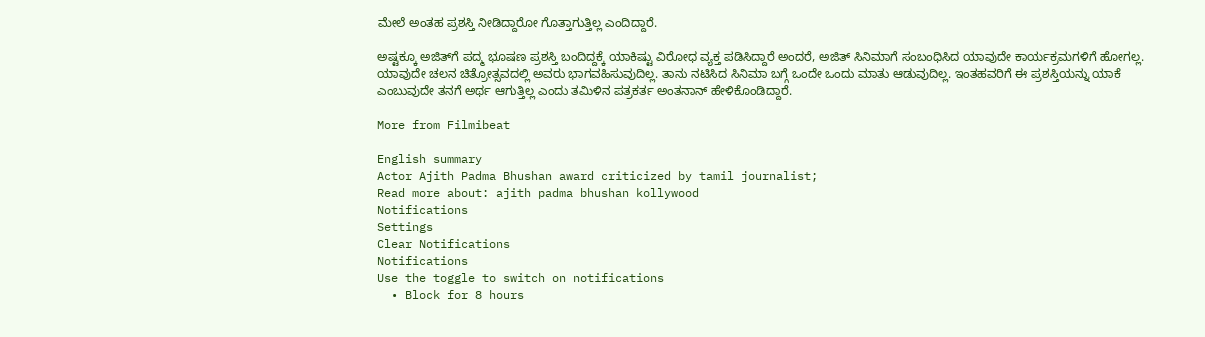ಮೇಲೆ ಅಂತಹ ಪ್ರಶಸ್ತಿ ನೀಡಿದ್ದಾರೋ ಗೊತ್ತಾಗುತ್ತಿಲ್ಲ ಎಂದಿದ್ದಾರೆ.

ಅಷ್ಟಕ್ಕೂ ಅಜಿತ್‌ಗೆ ಪದ್ಮ ಭೂಷಣ ಪ್ರಶಸ್ತಿ ಬಂದಿದ್ದಕ್ಕೆ ಯಾಕಿಷ್ಟು ವಿರೋಧ ವ್ಯಕ್ತ ಪಡಿಸಿದ್ದಾರೆ ಅಂದರೆ, ಅಜಿತ್ ಸಿನಿಮಾಗೆ ಸಂಬಂಧಿಸಿದ ಯಾವುದೇ ಕಾರ್ಯಕ್ರಮಗಳಿಗೆ ಹೋಗಲ್ಲ. ಯಾವುದೇ ಚಲನ ಚಿತ್ರೋತ್ಸವದಲ್ಲಿ ಅವರು ಭಾಗವಹಿಸುವುದಿಲ್ಲ. ತಾನು ನಟಿಸಿದ ಸಿನಿಮಾ ಬಗ್ಗೆ ಒಂದೇ ಒಂದು ಮಾತು ಆಡುವುದಿಲ್ಲ. ಇಂತಹವರಿಗೆ ಈ ಪ್ರಶಸ್ತಿಯನ್ನು ಯಾಕೆ ಎಂಬುವುದೇ ತನಗೆ ಅರ್ಥ ಆಗುತ್ತಿಲ್ಲ ಎಂದು ತಮಿಳಿನ ಪತ್ರಕರ್ತ ಅಂತನಾನ್ ಹೇಳಿಕೊಂಡಿದ್ದಾರೆ.

More from Filmibeat

English summary
Actor Ajith Padma Bhushan award criticized by tamil journalist;
Read more about: ajith padma bhushan kollywood
Notifications
Settings
Clear Notifications
Notifications
Use the toggle to switch on notifications
  • Block for 8 hours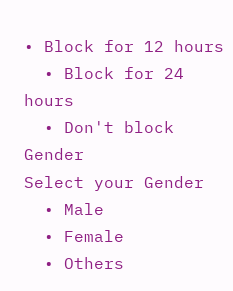• Block for 12 hours
  • Block for 24 hours
  • Don't block
Gender
Select your Gender
  • Male
  • Female
  • Others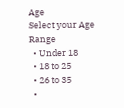Age
Select your Age Range
  • Under 18
  • 18 to 25
  • 26 to 35
  •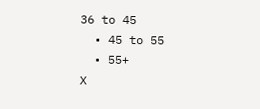36 to 45
  • 45 to 55
  • 55+
X